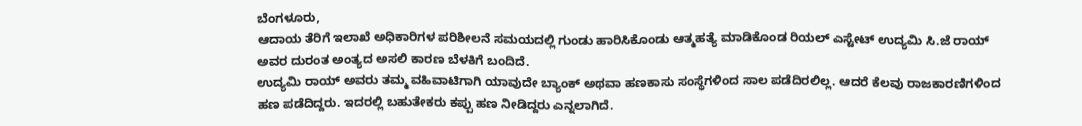ಬೆಂಗಳೂರು,
ಆದಾಯ ತೆರಿಗೆ ಇಲಾಖೆ ಅಧಿಕಾರಿಗಳ ಪರಿಶೀಲನೆ ಸಮಯದಲ್ಲಿ ಗುಂಡು ಹಾರಿಸಿಕೊಂಡು ಆತ್ಮಹತ್ಯೆ ಮಾಡಿಕೊಂಡ ರಿಯಲ್ ಎಸ್ಟೇಟ್ ಉದ್ಯಮಿ ಸಿ.ಜೆ ರಾಯ್ ಅವರ ದುರಂತ ಅಂತ್ಯದ ಅಸಲಿ ಕಾರಣ ಬೆಳಕಿಗೆ ಬಂದಿದೆ.
ಉದ್ಯಮಿ ರಾಯ್ ಅವರು ತಮ್ಮ ವಹಿವಾಟಿಗಾಗಿ ಯಾವುದೇ ಬ್ಯಾಂಕ್ ಅಥವಾ ಹಣಕಾಸು ಸಂಸ್ಥೆಗಳಿಂದ ಸಾಲ ಪಡೆದಿರಲಿಲ್ಲ. ಆದರೆ ಕೆಲವು ರಾಜಕಾರಣಿಗಳಿಂದ ಹಣ ಪಡೆದಿದ್ದರು. ಇದರಲ್ಲಿ ಬಹುತೇಕರು ಕಪ್ಪು ಹಣ ನೀಡಿದ್ದರು ಎನ್ನಲಾಗಿದೆ.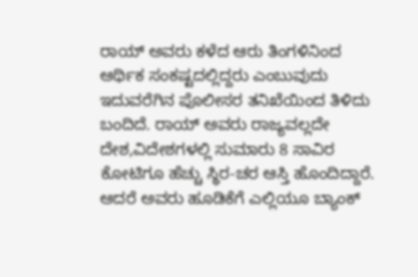ರಾಯ್ ಅವರು ಕಳೆದ ಆರು ತಿಂಗಳಿನಿಂದ ಆರ್ಥಿಕ ಸಂಕಷ್ಟದಲ್ಲಿದ್ದರು ಎಂಬುವುದು ಇದುವರೆಗಿನ ಪೊಲೀಸರ ತನಿಖೆಯಿಂದ ತಿಳಿದು ಬಂದಿದೆ. ರಾಯ್ ಅವರು ರಾಜ್ಯವಲ್ಲದೇ ದೇಶ,ವಿದೇಶಗಳಲ್ಲಿ ಸುಮಾರು 8 ಸಾವಿರ ಕೋಟಿಗೂ ಹೆಚ್ಚು ಸ್ಥಿರ-ಚರ ಆಸ್ತಿ ಹೊಂದಿದ್ದಾರೆ. ಆದರೆ ಅವರು ಹೂಡಿಕೆಗೆ ಎಲ್ಲಿಯೂ ಬ್ಯಾಂಕ್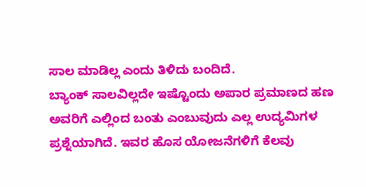ಸಾಲ ಮಾಡಿಲ್ಲ ಎಂದು ತಿಳಿದು ಬಂದಿದೆ.
ಬ್ಯಾಂಕ್ ಸಾಲವಿಲ್ಲದೇ ಇಷ್ಟೊಂದು ಅಪಾರ ಪ್ರಮಾಣದ ಹಣ ಅವರಿಗೆ ಎಲ್ಲಿಂದ ಬಂತು ಎಂಬುವುದು ಎಲ್ಲ ಉದ್ಯಮಿಗಳ ಪ್ರಶ್ನೆಯಾಗಿದೆ. ಇವರ ಹೊಸ ಯೋಜನೆಗಳಿಗೆ ಕೆಲವು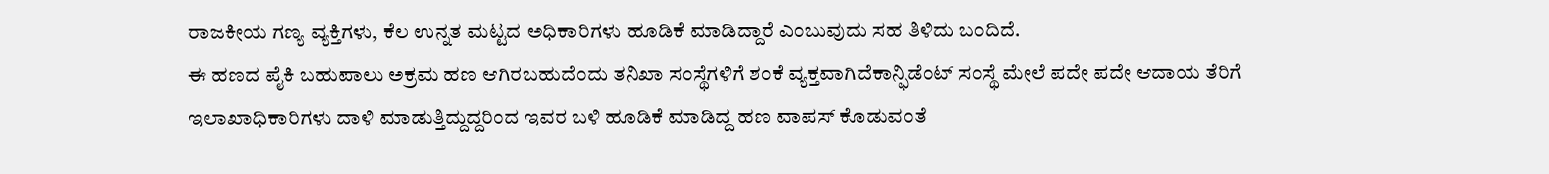ರಾಜಕೀಯ ಗಣ್ಯ ವ್ಯಕ್ತಿಗಳು, ಕೆಲ ಉನ್ನತ ಮಟ್ಟದ ಅಧಿಕಾರಿಗಳು ಹೂಡಿಕೆ ಮಾಡಿದ್ದಾರೆ ಎಂಬುವುದು ಸಹ ತಿಳಿದು ಬಂದಿದೆ.
ಈ ಹಣದ ಪೈಕಿ ಬಹುಪಾಲು ಅಕ್ರಮ ಹಣ ಆಗಿರಬಹುದೆಂದು ತನಿಖಾ ಸಂಸ್ಥೆಗಳಿಗೆ ಶಂಕೆ ವ್ಯಕ್ತವಾಗಿದೆಕಾನ್ಫಿಡೆಂಟ್ ಸಂಸ್ಥೆ ಮೇಲೆ ಪದೇ ಪದೇ ಆದಾಯ ತೆರಿಗೆ ಇಲಾಖಾಧಿಕಾರಿಗಳು ದಾಳಿ ಮಾಡುತ್ತಿದ್ದುದ್ದರಿಂದ ಇವರ ಬಳಿ ಹೂಡಿಕೆ ಮಾಡಿದ್ದ ಹಣ ವಾಪಸ್ ಕೊಡುವಂತೆ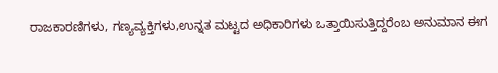ರಾಜಕಾರಣಿಗಳು, ಗಣ್ಯವ್ಯಕ್ತಿಗಳು,ಉನ್ನತ ಮಟ್ಟದ ಅಧಿಕಾರಿಗಳು ಒತ್ತಾಯಿಸುತ್ತಿದ್ದರೆಂಬ ಅನುಮಾನ ಈಗ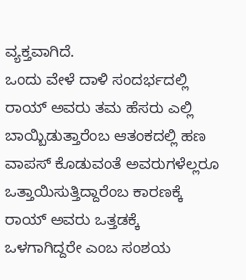ವ್ಯಕ್ತವಾಗಿದೆ.
ಒಂದು ವೇಳೆ ದಾಳಿ ಸಂದರ್ಭದಲ್ಲಿ ರಾಯ್ ಅವರು ತಮ ಹೆಸರು ಎಲ್ಲಿ ಬಾಯ್ಬಿಡುತ್ತಾರೆಂಬ ಆತಂಕದಲ್ಲಿ ಹಣ ವಾಪಸ್ ಕೊಡುವಂತೆ ಅವರುಗಳೆಲ್ಲರೂ ಒತ್ತಾಯಿಸುತ್ತಿದ್ದಾರೆಂಬ ಕಾರಣಕ್ಕೆ ರಾಯ್ ಅವರು ಒತ್ತಡಕ್ಕೆ ಒಳಗಾಗಿದ್ದರೇ ಎಂಬ ಸಂಶಯ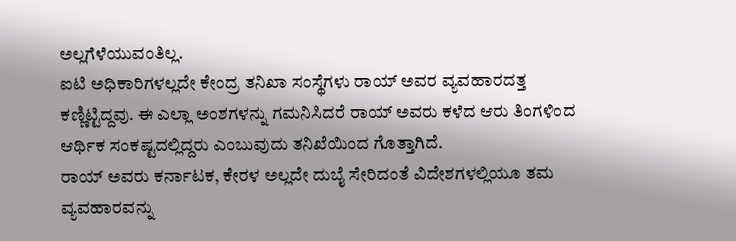ಅಲ್ಲಗೆಳೆಯುವಂತಿಲ್ಲ.
ಐಟಿ ಅಧಿಕಾರಿಗಳಲ್ಲದೇ ಕೇಂದ್ರ ತನಿಖಾ ಸಂಸ್ಥೆಗಳು ರಾಯ್ ಅವರ ವ್ಯವಹಾರದತ್ತ ಕಣ್ಣಿಟ್ಟಿದ್ದವು. ಈ ಎಲ್ಲಾ ಅಂಶಗಳನ್ನು ಗಮನಿಸಿದರೆ ರಾಯ್ ಅವರು ಕಳೆದ ಆರು ತಿಂಗಳಿಂದ ಆರ್ಥಿಕ ಸಂಕಷ್ಟದಲ್ಲಿದ್ದರು ಎಂಬುವುದು ತನಿಖೆಯಿಂದ ಗೊತ್ತಾಗಿದೆ.
ರಾಯ್ ಅವರು ಕರ್ನಾಟಕ, ಕೇರಳ ಅಲ್ಲದೇ ದುಬೈ ಸೇರಿದಂತೆ ವಿದೇಶಗಳಲ್ಲಿಯೂ ತಮ ವ್ಯವಹಾರವನ್ನು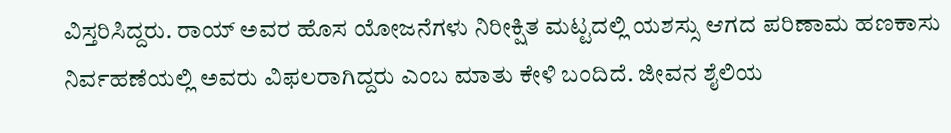ವಿಸ್ತರಿಸಿದ್ದರು. ರಾಯ್ ಅವರ ಹೊಸ ಯೋಜನೆಗಳು ನಿರೀಕ್ಷಿತ ಮಟ್ಟದಲ್ಲಿ ಯಶಸ್ಸು ಆಗದ ಪರಿಣಾಮ ಹಣಕಾಸು ನಿರ್ವಹಣೆಯಲ್ಲಿ ಅವರು ವಿಫಲರಾಗಿದ್ದರು ಎಂಬ ಮಾತು ಕೇಳಿ ಬಂದಿದೆ. ಜೀವನ ಶೈಲಿಯ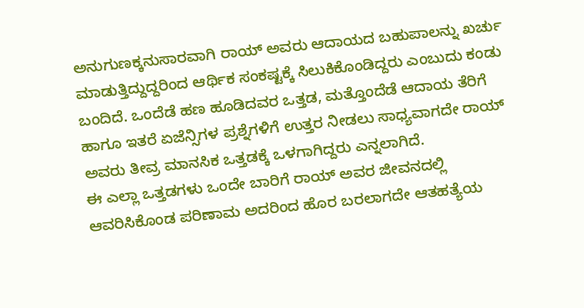ಅನುಗುಣಕ್ಕನುಸಾರವಾಗಿ ರಾಯ್ ಅವರು ಆದಾಯದ ಬಹುಪಾಲನ್ನು ಖರ್ಚು ಮಾಡುತ್ತಿದ್ದುದ್ದರಿಂದ ಆರ್ಥಿಕ ಸಂಕಷ್ಟಕ್ಕೆ ಸಿಲುಕಿಕೊಂಡಿದ್ದರು ಎಂಬುದು ಕಂಡು ಬಂದಿದೆ. ಒಂದೆಡೆ ಹಣ ಹೂಡಿದವರ ಒತ್ತಡ, ಮತ್ತೊಂದೆಡೆ ಆದಾಯ ತೆರಿಗೆ ಹಾಗೂ ಇತರೆ ಏಜೆನ್ಸಿಗಳ ಪ್ರಶ್ನೆಗಳಿಗೆ ಉತ್ತರ ನೀಡಲು ಸಾಧ್ಯವಾಗದೇ ರಾಯ್ ಅವರು ತೀವ್ರ ಮಾನಸಿಕ ಒತ್ತಡಕ್ಕೆ ಒಳಗಾಗಿದ್ದರು ಎನ್ನಲಾಗಿದೆ.
ಈ ಎಲ್ಲಾ ಒತ್ತಡಗಳು ಒಂದೇ ಬಾರಿಗೆ ರಾಯ್ ಅವರ ಜೀವನದಲ್ಲಿ ಆವರಿಸಿಕೊಂಡ ಪರಿಣಾಮ ಅದರಿಂದ ಹೊರ ಬರಲಾಗದೇ ಆತಹತ್ಯೆಯ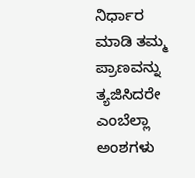ನಿರ್ಧಾರ ಮಾಡಿ ತಮ್ಮ ಪ್ರಾಣವನ್ನು ತ್ಯಜಿಸಿದರೇ ಎಂಬೆಲ್ಲಾ ಅಂಶಗಳು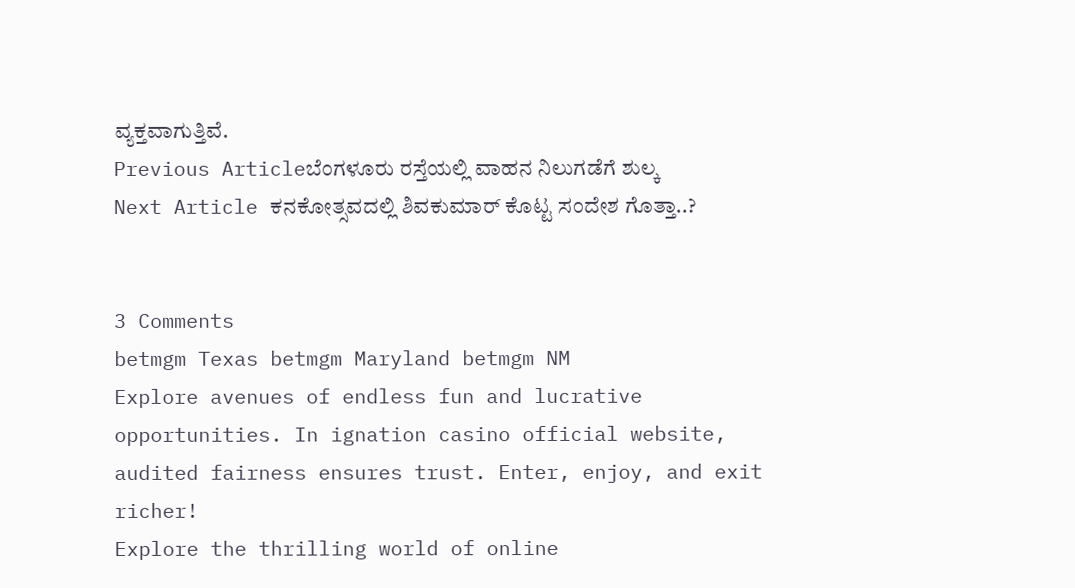ವ್ಯಕ್ತವಾಗುತ್ತಿವೆ.
Previous Articleಬೆಂಗಳೂರು ರಸ್ತೆಯಲ್ಲಿ ವಾಹನ ನಿಲುಗಡೆಗೆ ಶುಲ್ಕ
Next Article ಕನಕೋತ್ಸವದಲ್ಲಿ ಶಿವಕುಮಾರ್ ಕೊಟ್ಟ ಸಂದೇಶ ಗೊತ್ತಾ..?


3 Comments
betmgm Texas betmgm Maryland betmgm NM
Explore avenues of endless fun and lucrative opportunities. In ignation casino official website, audited fairness ensures trust. Enter, enjoy, and exit richer!
Explore the thrilling world of online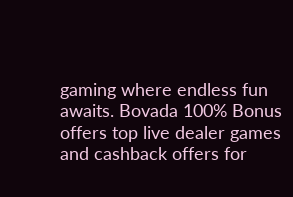gaming where endless fun awaits. Bovada 100% Bonus offers top live dealer games and cashback offers for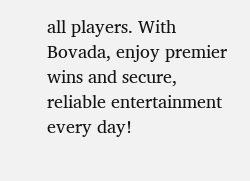all players. With Bovada, enjoy premier wins and secure, reliable entertainment every day!